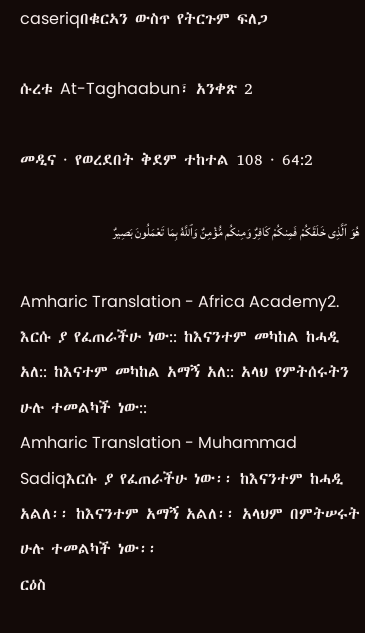caseriqበቁርኣን ውስጥ የትርጉም ፍለጋ

ሱረቱ At-Taghaabun፣ አንቀጽ 2

መዲና · የወረደበት ቅደም ተከተል 108 · 64:2

هُوَ ٱلَّذِى خَلَقَكُمْ فَمِنكُمْ كَافِرٌ وَمِنكُم مُّؤْمِنٌ وَٱللَّهُ بِمَا تَعْمَلُونَ بَصِيرٌ

Amharic Translation - Africa Academy2. እርሱ ያ የፈጠራችሁ ነው:: ከእናንተም መካከል ከሓዲ አለ:: ከእናተም መካከል አማኝ አለ:: አላህ የምትሰሩትን ሁሉ ተመልካች ነው::
Amharic Translation - Muhammad Sadiqእርሱ ያ የፈጠራችሁ ነው፡፡ ከእናንተም ከሓዲ አልለ፡፡ ከእናንተም አማኝ አልለ፡፡ አላህም በምትሠሩት ሁሉ ተመልካች ነው፡፡
ርዕስ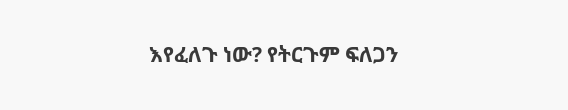እየፈለጉ ነው? የትርጉም ፍለጋን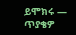ይሞክሩ — ጥያቄዎ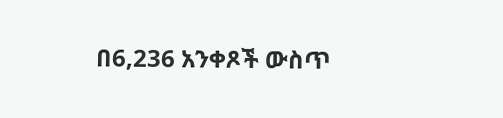በ6,236 አንቀጾች ውስጥ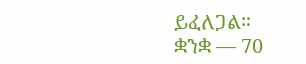ይፈለጋል።
ቋንቋ — 70